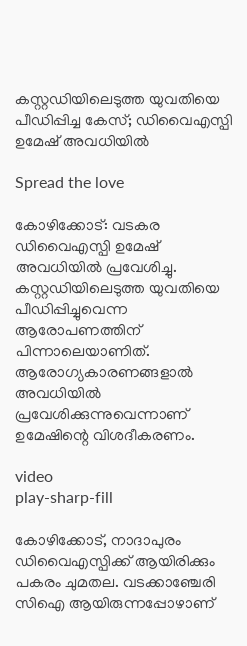കസ്റ്റഡിയിലെടുത്ത യുവതിയെ പീഡിപ്പിച്ച കേസ്; ഡിവൈഎസ്പി ഉമേഷ് അവധിയില്‍

Spread the love

കോഴിക്കോട്: വടകര ഡിവൈഎസ്പി ഉമേഷ് അവധിയില്‍ പ്രവേശിച്ചു. കസ്റ്റഡിയിലെടുത്ത യുവതിയെ പീഡിപ്പിച്ചുവെന്ന ആരോപണത്തിന് പിന്നാലെയാണിത്. ആരോഗ്യകാരണങ്ങളാല്‍ അവധിയില്‍ പ്രവേശിക്കുന്നുവെന്നാണ് ഉമേഷിന്റെ വിശദീകരണം.

video
play-sharp-fill

കോഴിക്കോട്, നാദാപുരം ഡിവൈഎസ്പിക്ക് ആയിരിക്കും പകരം ചുമതല. വടക്കാഞ്ചേരി സിഐ ആയിരുന്നപ്പോഴാണ്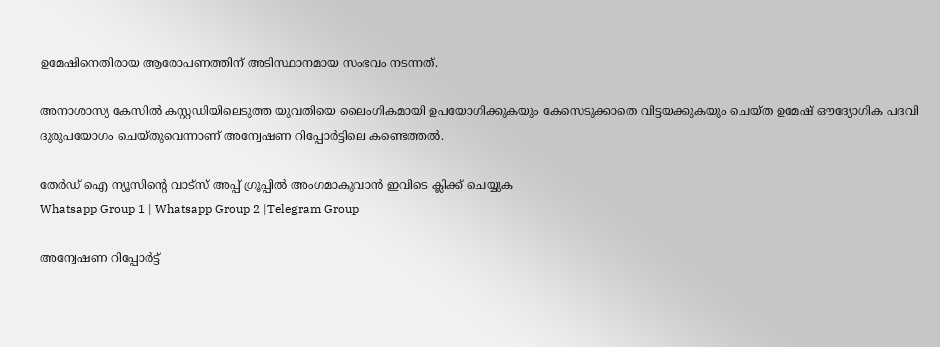ഉമേഷിനെതിരായ ആരോപണത്തിന് അടിസ്ഥാനമായ സംഭവം നടന്നത്.

അനാശാസ്യ കേസില്‍ കസ്റ്റഡിയിലെടുത്ത യുവതിയെ ലൈംഗികമായി ഉപയോഗിക്കുകയും കേസെടുക്കാതെ വിട്ടയക്കുകയും ചെയ്ത ഉമേഷ് ഔദ്യോഗിക പദവി ദുരുപയോഗം ചെയ്തുവെന്നാണ് അന്വേഷണ റിപ്പോര്‍ട്ടിലെ കണ്ടെത്തല്‍.

തേർഡ് ഐ ന്യൂസിന്റെ വാട്സ് അപ്പ് ഗ്രൂപ്പിൽ അംഗമാകുവാൻ ഇവിടെ ക്ലിക്ക് ചെയ്യുക
Whatsapp Group 1 | Whatsapp Group 2 |Telegram Group

അന്വേഷണ റിപ്പോര്‍ട്ട്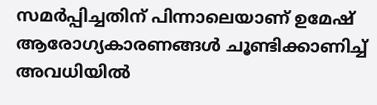സമര്‍പ്പിച്ചതിന് പിന്നാലെയാണ് ഉമേഷ് ആരോഗ്യകാരണങ്ങള്‍ ചൂണ്ടിക്കാണിച്ച് അവധിയില്‍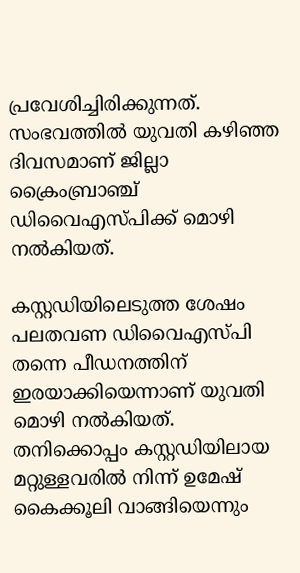പ്രവേശിച്ചിരിക്കുന്നത്. സംഭവത്തില്‍ യുവതി കഴിഞ്ഞ ദിവസമാണ് ജില്ലാ ക്രൈംബ്രാഞ്ച് ഡിവൈഎസ്പിക്ക് മൊഴി നല്‍കിയത്.

കസ്റ്റഡിയിലെടുത്ത ശേഷം പലതവണ ഡിവൈഎസ്പി തന്നെ പീഡനത്തിന് ഇരയാക്കിയെന്നാണ് യുവതി മൊഴി നല്‍കിയത്. തനിക്കൊപ്പം കസ്റ്റഡിയിലായ മറ്റുള്ളവരില്‍ നിന്ന് ഉമേഷ് കൈക്കൂലി വാങ്ങിയെന്നും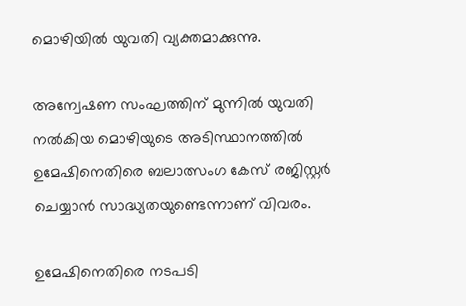മൊഴിയില്‍ യുവതി വ്യക്തമാക്കുന്നു.

അന്വേഷണ സംഘത്തിന് മുന്നില്‍ യുവതി നല്‍കിയ മൊഴിയുടെ അടിസ്ഥാനത്തില്‍ ഉമേഷിനെതിരെ ബലാത്സംഗ കേസ് രജിസ്റ്റര്‍ ചെയ്യാന്‍ സാദ്ധ്യതയുണ്ടെന്നാണ് വിവരം.

ഉമേഷിനെതിരെ നടപടി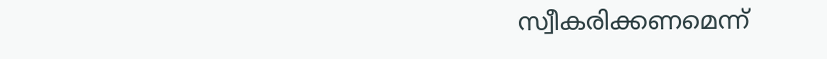സ്വീകരിക്കണമെന്ന്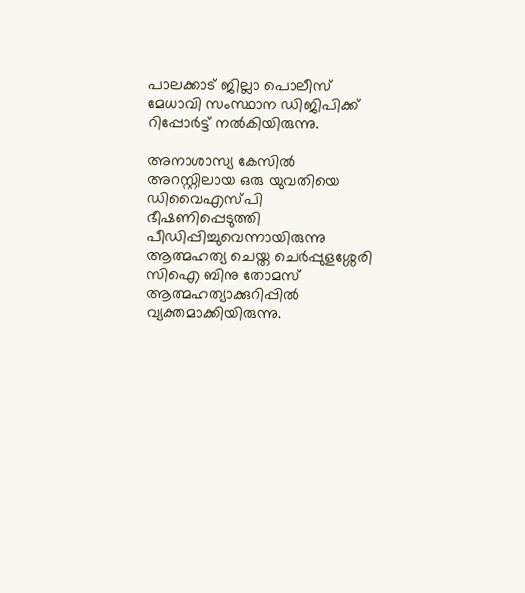പാലക്കാട് ജില്ലാ പൊലീസ് മേധാവി സംസ്ഥാന ഡിജിപിക്ക് റിപ്പോര്‍ട്ട് നല്‍കിയിരുന്നു.

അനാശാസ്യ കേസില്‍ അറസ്റ്റിലായ ഒരു യുവതിയെ ഡിവൈഎസ്പി ഭീഷണിപ്പെടുത്തി പീഡിപ്പിച്ചുവെന്നായിരുന്നു ആത്മഹത്യ ചെയ്ത ചെര്‍പ്പുളശ്ശേരി സിഐ ബിനു തോമസ് ആത്മഹത്യാക്കുറിപ്പില്‍ വ്യക്തമാക്കിയിരുന്നു.